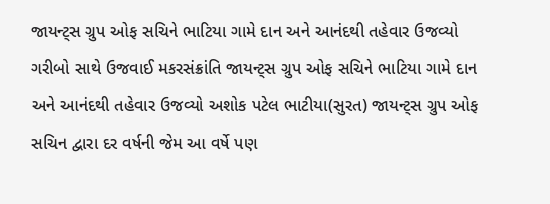જાયન્ટ્સ ગ્રુપ ઓફ સચિને ભાટિયા ગામે દાન અને આનંદથી તહેવાર ઉજવ્યો
ગરીબો સાથે ઉજવાઈ મકરસંક્રાંતિ જાયન્ટ્સ ગ્રુપ ઓફ સચિને ભાટિયા ગામે દાન અને આનંદથી તહેવાર ઉજવ્યો અશોક પટેલ ભાટીયા(સુરત) જાયન્ટ્સ ગ્રુપ ઓફ સચિન દ્વારા દર વર્ષની જેમ આ વર્ષે પણ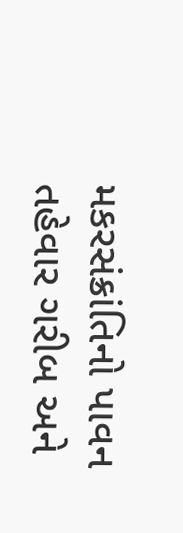મકરસંક્રાંતિનો પાવન તહેવાર ગરીબ અને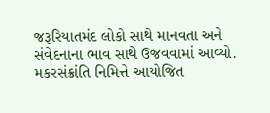જરૂરિયાતમંદ લોકો સાથે માનવતા અને સંવેદનાના ભાવ સાથે ઉજવવામાં આવ્યો. મકરસંક્રાંતિ નિમિત્તે આયોજિત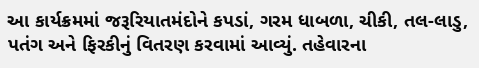આ કાર્યક્રમમાં જરૂરિયાતમંદોને કપડાં, ગરમ ધાબળા, ચીકી, તલ-લાડુ, પતંગ અને ફિરકીનું વિતરણ કરવામાં આવ્યું. તહેવારના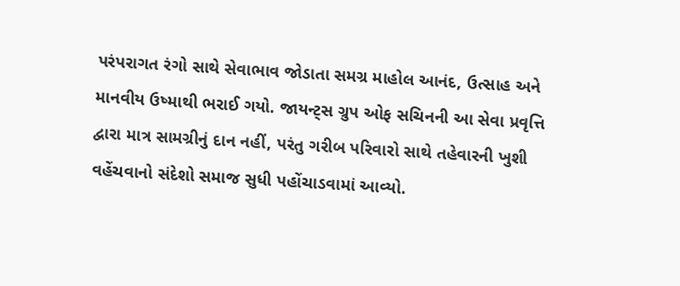પરંપરાગત રંગો સાથે સેવાભાવ જોડાતા સમગ્ર માહોલ આનંદ, ઉત્સાહ અને માનવીય ઉષ્માથી ભરાઈ ગયો. જાયન્ટ્સ ગ્રુપ ઓફ સચિનની આ સેવા પ્રવૃત્તિ દ્વારા માત્ર સામગ્રીનું દાન નહીં, પરંતુ ગરીબ પરિવારો સાથે તહેવારની ખુશી વહેંચવાનો સંદેશો સમાજ સુધી પહોંચાડવામાં આવ્યો.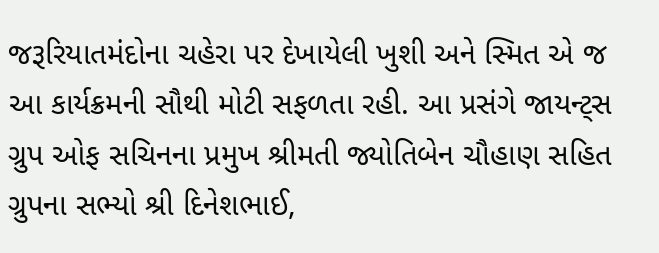જરૂરિયાતમંદોના ચહેરા પર દેખાયેલી ખુશી અને સ્મિત એ જ આ કાર્યક્રમની સૌથી મોટી સફળતા રહી. આ પ્રસંગે જાયન્ટ્સ ગ્રુપ ઓફ સચિનના પ્રમુખ શ્રીમતી જ્યોતિબેન ચૌહાણ સહિત ગ્રુપના સભ્યો શ્રી દિનેશભાઈ,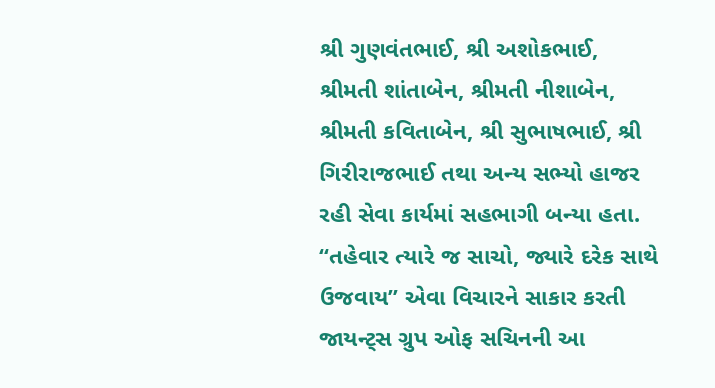શ્રી ગુણવંતભાઈ, શ્રી અશોકભાઈ, શ્રીમતી શાંતાબેન, શ્રીમતી નીશાબેન, શ્રીમતી કવિતાબેન, શ્રી સુભાષભાઈ, શ્રી ગિરીરાજભાઈ તથા અન્ય સભ્યો હાજર રહી સેવા કાર્યમાં સહભાગી બન્યા હતા. “તહેવાર ત્યારે જ સાચો, જ્યારે દરેક સાથે ઉજવાય” એવા વિચારને સાકાર કરતી જાયન્ટ્સ ગ્રુપ ઓફ સચિનની આ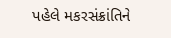પહેલે મકરસંક્રાંતિને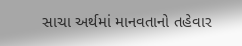સાચા અર્થમાં માનવતાનો તહેવાર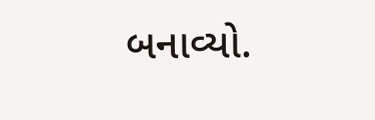બનાવ્યો.